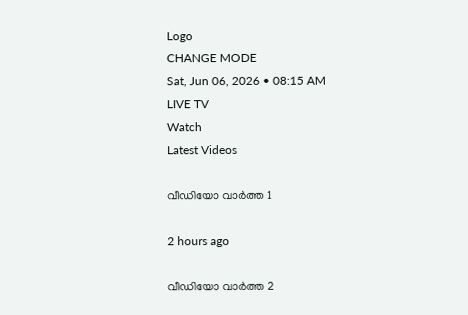Logo
CHANGE MODE
Sat, Jun 06, 2026 • 08:15 AM
LIVE TV
Watch
Latest Videos

വീഡിയോ വാർത്ത 1

2 hours ago

വീഡിയോ വാർത്ത 2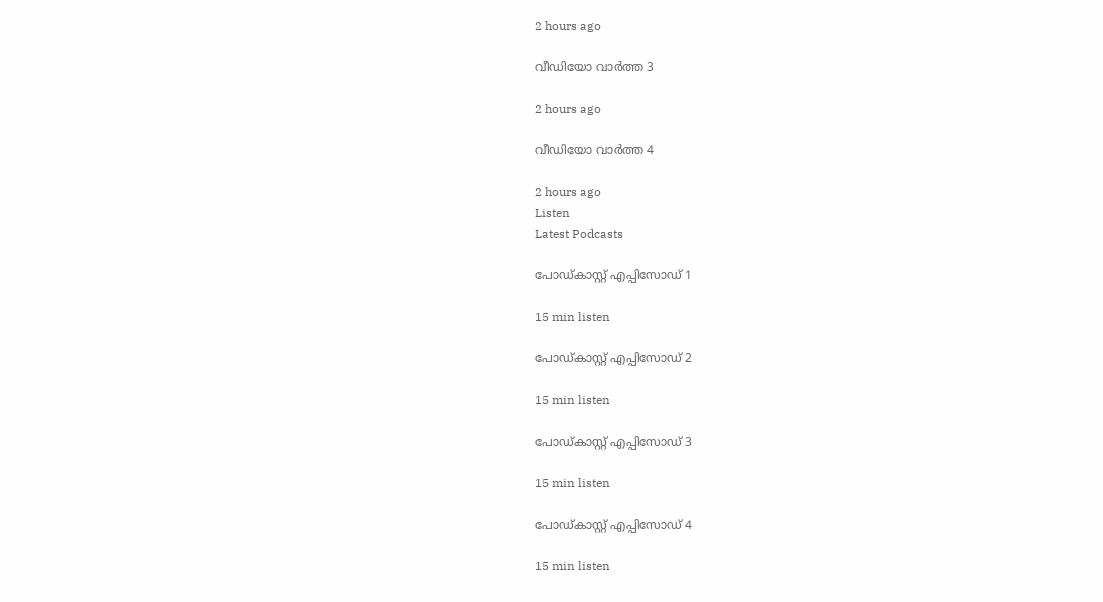2 hours ago

വീഡിയോ വാർത്ത 3

2 hours ago

വീഡിയോ വാർത്ത 4

2 hours ago
Listen
Latest Podcasts

പോഡ്കാസ്റ്റ് എപ്പിസോഡ് 1

15 min listen

പോഡ്കാസ്റ്റ് എപ്പിസോഡ് 2

15 min listen

പോഡ്കാസ്റ്റ് എപ്പിസോഡ് 3

15 min listen

പോഡ്കാസ്റ്റ് എപ്പിസോഡ് 4

15 min listen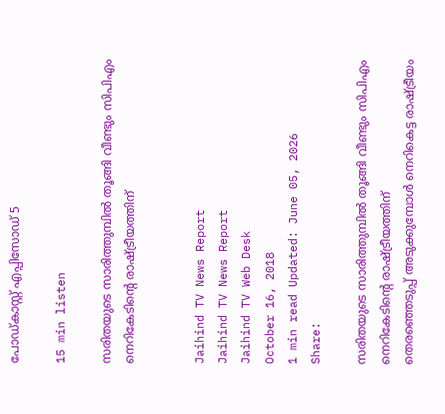പോഡ്കാസ്റ്റ് എപ്പിസോഡ് 5

15 min listen

സരിതയുടെ സാരിത്തുമ്പില്‍ തൂങ്ങി വീണ്ടും സിപിഎം നെറികേടിന്‍റെ രാഷ്ട്രീയത്തിന്


Jaihind TV News Report
Jaihind TV News Report
Jaihind TV Web Desk
October 16, 2018
1 min read Updated: June 05, 2026
Share:

സരിതയുടെ സാരിത്തുമ്പില്‍ തൂങ്ങി വീണ്ടും സിപിഎം നെറികേടിന്‍റെ രാഷ്ട്രീയത്തിന്
തെരഞ്ഞെടുപ്പ് അടുക്കുമ്പോള്‍ നെറികെട്ട രാഷ്ട്രീയം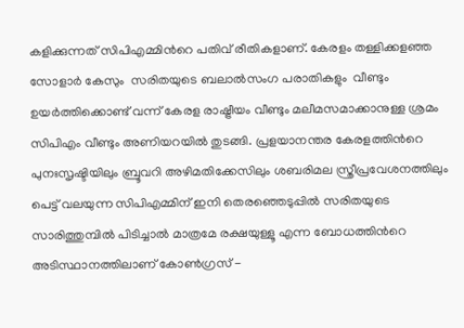കളിക്കുന്നത് സിപിഎമ്മിന്‍റെ പതിവ് രീതികളാണ്. കേരളം തള്ളിക്കളഞ്ഞ സോളാര്‍ കേസും  സരിതയുടെ ബലാല്‍സംഗ പരാതികളും  വീണ്ടും ഉയര്‍ത്തിക്കൊണ്ട് വന്ന് കേരള രാഷ്ട്രീയം വീണ്ടും മലീമസമാക്കാനുള്ള ശ്രമം സിപിഎം വീണ്ടും അണിയറയില്‍ തുടങ്ങി. പ്രളയാനന്തര കേരളത്തിന്‍റെ പുനഃസൃഷ്ടിയിലും ബ്രൂവറി അഴിമതിക്കേസിലും ശബരിമല സ്ത്രീപ്രവേശനത്തിലും പെട്ട് വലയുന്ന സിപിഎമ്മിന് ഇനി തെരഞ്ഞെടുപ്പില്‍ സരിതയുടെ സാരിത്തുമ്പില്‍ പിടിച്ചാല്‍ മാത്രമേ രക്ഷയുള്ളൂ എന്ന ബോധത്തിന്‍റെ അടിസ്ഥാനത്തിലാണ് കോണ്‍ഗ്രസ് -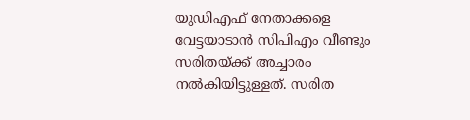യുഡിഎഫ് നേതാക്കളെ വേട്ടയാടാന്‍ സിപിഎം വീണ്ടും സരിതയ്ക്ക് അച്ചാരം നല്‍കിയിട്ടുള്ളത്. സരിത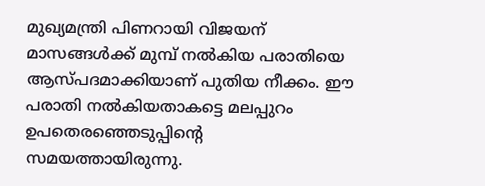മുഖ്യമന്ത്രി പിണറായി വിജയന് മാസങ്ങള്‍ക്ക് മുമ്പ് നല്‍കിയ പരാതിയെ ആസ്പദമാക്കിയാണ് പുതിയ നീക്കം. ഈ പരാതി നല്‍കിയതാകട്ടെ മലപ്പുറം ഉപതെരഞ്ഞെടുപ്പിന്‍റെ സമയത്തായിരുന്നു.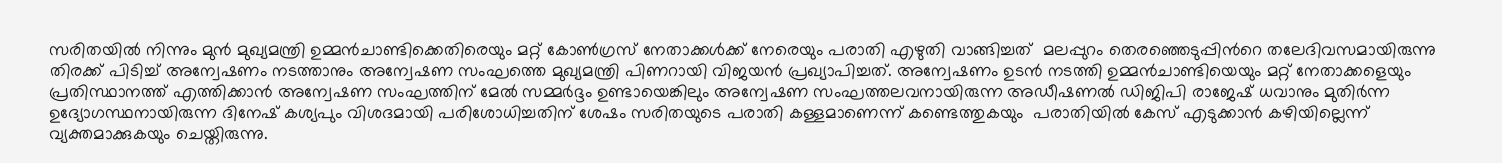സരിതയില്‍ നിന്നും മുന്‍ മുഖ്യമന്ത്രി ഉമ്മന്‍ചാണ്ടിക്കെതിരെയും മറ്റ് കോണ്‍ഗ്രസ് നേതാക്കള്‍ക്ക് നേരെയും പരാതി എഴുതി വാങ്ങിച്ചത്  മലപ്പുറം തെരഞ്ഞെടുപ്പിന്‍റെ തലേദിവസമായിരുന്നു തിരക്ക് പിടിച്ച് അന്വേഷണം നടത്താനും അന്വേഷണ സംഘത്തെ മുഖ്യമന്ത്രി പിണറായി വിജയന്‍ പ്രഖ്യാപിച്ചത്. അന്വേഷണം ഉടന്‍ നടത്തി ഉമ്മന്‍ചാണ്ടിയെയും മറ്റ് നേതാക്കളെയും പ്രതിസ്ഥാനത്ത് എത്തിക്കാന്‍ അന്വേഷണ സംഘത്തിന് മേല്‍ സമ്മര്‍ദ്ദം ഉണ്ടായെങ്കിലും അന്വേഷണ സംഘത്തലവനായിരുന്ന അഡീഷണല്‍ ഡിജിപി രാജേഷ് ധവാനും മുതിര്‍ന്ന ഉദ്യോഗസ്ഥനായിരുന്ന ദിനേഷ് കശ്യപും വിശദമായി പരിശോധിച്ചതിന് ശേഷം സരിതയുടെ പരാതി കള്ളമാണെന്ന് കണ്ടെത്തുകയും  പരാതിയില്‍ കേസ് എടുക്കാന്‍ കഴിയില്ലെന്ന് വ്യക്തമാക്കുകയും ചെയ്തിരുന്നു.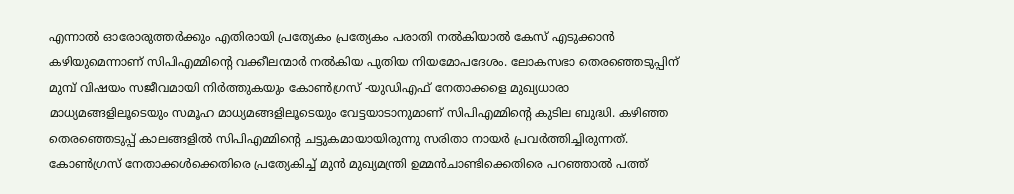എന്നാല്‍ ഓരോരുത്തര്‍ക്കും എതിരായി പ്രത്യേകം പ്രത്യേകം പരാതി നല്‍കിയാല്‍ കേസ് എടുക്കാന്‍ കഴിയുമെന്നാണ് സിപിഎമ്മിന്‍റെ വക്കീലന്മാര്‍ നല്‍കിയ പുതിയ നിയമോപദേശം. ലോകസഭാ തെരഞ്ഞെടുപ്പിന് മുമ്പ് വിഷയം സജീവമായി നിര്‍ത്തുകയും കോണ്‍ഗ്രസ് -യുഡിഎഫ് നേതാക്കളെ മുഖ്യധാരാ മാധ്യമങ്ങളിലൂടെയും സമൂഹ മാധ്യമങ്ങളിലൂടെയും വേട്ടയാടാനുമാണ് സിപിഎമ്മിന്‍റെ കുടില ബുദ്ധി. കഴിഞ്ഞ തെരഞ്ഞെടുപ്പ് കാലങ്ങളില്‍ സിപിഎമ്മിന്‍റെ ചട്ടുകമായായിരുന്നു സരിതാ നായര്‍ പ്രവര്‍ത്തിച്ചിരുന്നത്. കോണ്‍ഗ്രസ് നേതാക്കള്‍ക്കെതിരെ പ്രത്യേകിച്ച് മുന്‍ മുഖ്യമന്ത്രി ഉമ്മന്‍ചാണ്ടിക്കെതിരെ പറഞ്ഞാല്‍ പത്ത്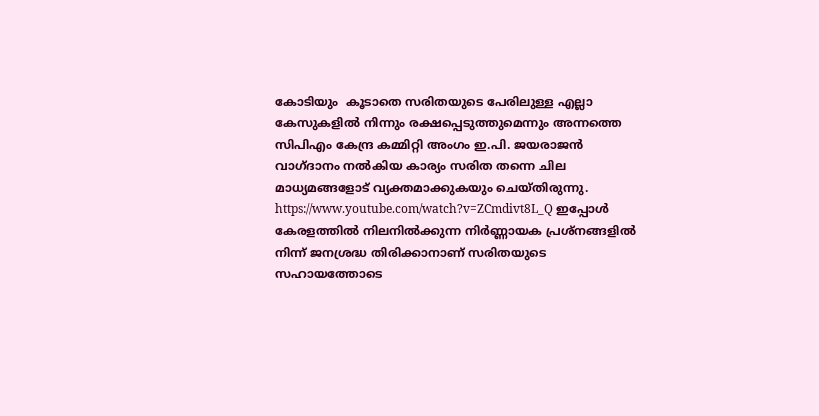കോടിയും  കൂടാതെ സരിതയുടെ പേരിലുള്ള എല്ലാ കേസുകളില്‍ നിന്നും രക്ഷപ്പെടുത്തുമെന്നും അന്നത്തെ സിപിഎം കേന്ദ്ര കമ്മിറ്റി അംഗം ഇ.പി. ജയരാജന്‍ വാഗ്ദാനം നല്‍കിയ കാര്യം സരിത തന്നെ ചില മാധ്യമങ്ങളോട് വ്യക്തമാക്കുകയും ചെയ്തിരുന്നു. https://www.youtube.com/watch?v=ZCmdivt8L_Q ഇപ്പോള്‍ കേരളത്തില്‍ നിലനില്‍ക്കുന്ന നിര്‍ണ്ണായക പ്രശ്നങ്ങളില്‍ നിന്ന് ജനശ്രദ്ധ തിരിക്കാനാണ് സരിതയുടെ സഹായത്തോടെ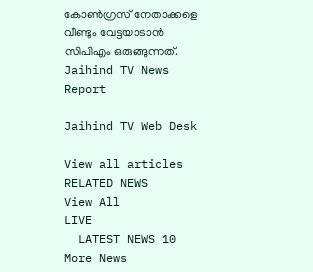കോണ്‍ഗ്രസ് നേതാക്കളെ വീണ്ടും വേട്ടയാടാന്‍ സിപിഎം ഒരുങ്ങുന്നത്.
Jaihind TV News Report

Jaihind TV Web Desk

View all articles
RELATED NEWS
View All
LIVE
  LATEST NEWS 10
More News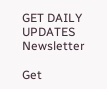GET DAILY UPDATES
Newsletter

Get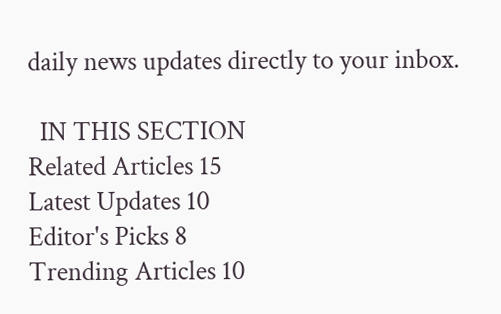daily news updates directly to your inbox.

  IN THIS SECTION
Related Articles 15
Latest Updates 10
Editor's Picks 8
Trending Articles 10